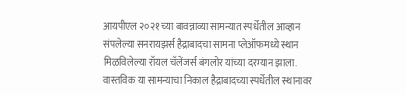आयपीएल २०२१ च्या बावन्नाव्या सामन्यात स्पर्धेतील आव्हान संपलेल्या सनरायझर्स हैद्राबादचा सामना प्लेऑफमध्ये स्थान मिळविलेल्या रॉयल चॅलेंजर्स बंगलोर यांच्या दरम्यान झाला. वास्तविक या सामन्याचा निकाल हैद्राबादच्या स्पर्धेतील स्थानावर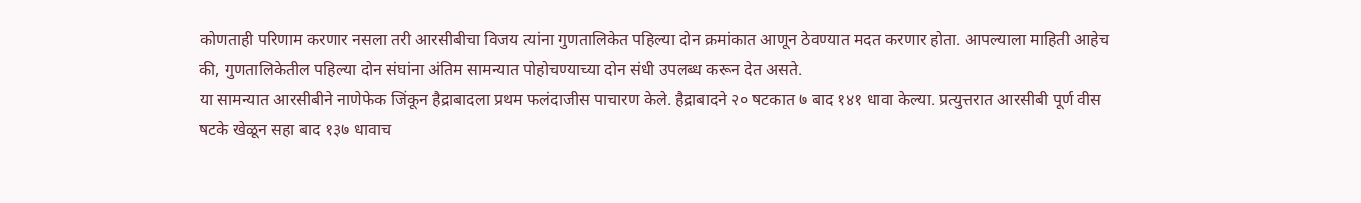कोणताही परिणाम करणार नसला तरी आरसीबीचा विजय त्यांना गुणतालिकेत पहिल्या दोन क्रमांकात आणून ठेवण्यात मदत करणार होता. आपल्याला माहिती आहेच की, गुणतालिकेतील पहिल्या दोन संघांना अंतिम सामन्यात पोहोचण्याच्या दोन संधी उपलब्ध करून देत असते.
या सामन्यात आरसीबीने नाणेफेक जिंकून हैद्राबादला प्रथम फलंदाजीस पाचारण केले. हैद्राबादने २० षटकात ७ बाद १४१ धावा केल्या. प्रत्युत्तरात आरसीबी पूर्ण वीस षटके खेळून सहा बाद १३७ धावाच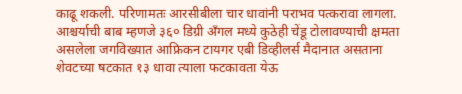काढू शकली. परिणामतः आरसीबीला चार धावांनी पराभव पत्करावा लागला. आश्चर्याची बाब म्हणजे ३६० डिग्री अँगल मध्ये कुठेही चेंडू टोलावण्याची क्षमता असलेला जगविख्यात आफ्रिकन टायगर एबी डिव्हीलर्स मैदानात असताना शेवटच्या षटकात १३ धावा त्याला फटकावता येऊ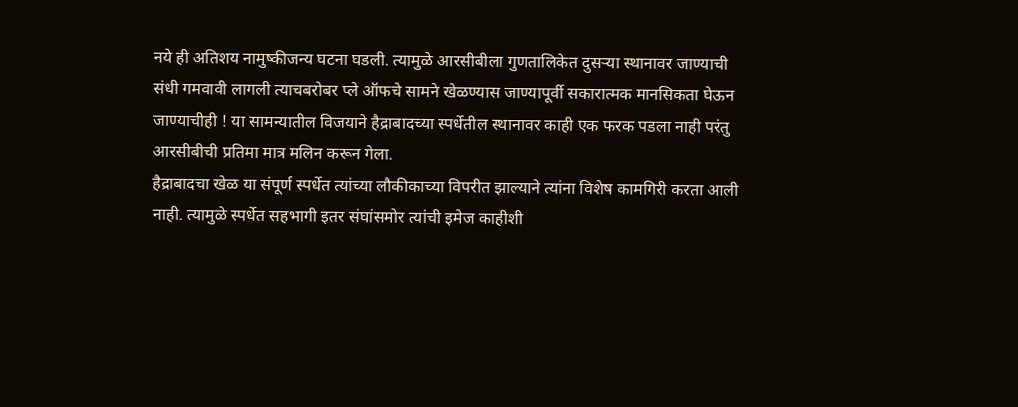नये ही अतिशय नामुष्कीजन्य घटना घडली. त्यामुळे आरसीबीला गुणतालिकेत दुसऱ्या स्थानावर जाण्याची संधी गमवावी लागली त्याचबरोबर प्ले ऑफचे सामने खेळण्यास जाण्यापूर्वी सकारात्मक मानसिकता घेऊन जाण्याचीही ! या सामन्यातील विजयाने हैद्राबादच्या स्पर्धेतील स्थानावर काही एक फरक पडला नाही परंतु आरसीबीची प्रतिमा मात्र मलिन करून गेला.
हैद्राबादचा खेळ या संपूर्ण स्पर्धेत त्यांच्या लौकीकाच्या विपरीत झाल्याने त्यांना विशेष कामगिरी करता आली नाही. त्यामुळे स्पर्धेत सहभागी इतर संघांसमोर त्यांची इमेज काहीशी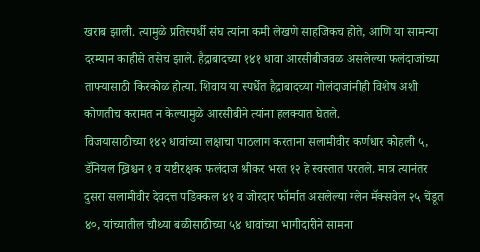खराब झाली. त्यामुळे प्रतिस्पर्धी संघ त्यांना कमी लेखणे साहजिकच होते, आणि या सामन्या दरम्यान काहीसे तसेच झाले. हैद्राबादच्या १४१ धावा आरसीबीजवळ असलेल्या फलंदाजांच्या ताफ्यासाठी किरकोळ होत्या. शिवाय या स्पर्धेत हैद्राबादच्या गोलंदाजांनीही विशेष अशी कोणतीच करामत न केल्यामुळे आरसीबीने त्यांना हलक्यात घेतले.
विजयासाठीच्या १४२ धावांच्या लक्षाचा पाठलाग करताना सलामीवीर कर्णधार कोहली ५, डॅनियल ख्रिश्चन १ व यष्टीरक्षक फलंदाज श्रीकर भरत १२ हे स्वस्तात परतले. मात्र त्यानंतर दुसरा सलामीवीर देवदत्त पडिक्कल ४१ व जोरदार फॉर्मात असलेल्या ग्लेन मॅक्सवेल २५ चेंडूत ४०, यांच्यातील चौथ्या बळीसाठीच्या ५४ धावांच्या भागीदारीने सामना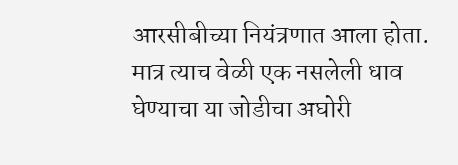आरसीबीच्या नियंत्रणात आला होता. मात्र त्याच वेळी एक नसलेली धाव घेण्याचा या जोडीचा अघोरी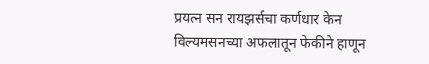प्रयत्न सन रायझर्सचा कर्णधार केन विल्यमसनच्या अफलातून फेकीने हाणून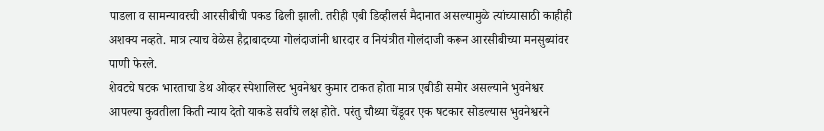पाडला व सामन्यावरची आरसीबीची पकड ढिली झाली. तरीही एबी डिव्हीलर्स मैदानात असल्यामुळे त्यांच्यासाठी काहीही अशक्य नव्हते. मात्र त्याच वेळेस हैद्राबादच्या गोलंदाजांनी धारदार व नियंत्रीत गोलंदाजी करून आरसीबीच्या मनसुब्यांवर पाणी फेरले.
शेवटचे षटक भारताचा डेथ ओव्हर स्पेशालिस्ट भुवनेश्वर कुमार टाकत होता मात्र एबीडी समोर असल्याने भुवनेश्वर आपल्या कुवतीला किती न्याय देतो याकडे सर्वांचे लक्ष होते. परंतु चौथ्या चेंडूवर एक षटकार सोडल्यास भुवनेश्वरने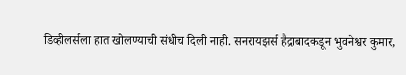डिव्हीलर्सला हात खोलण्याची संधीच दिली नाही. सनरायझर्स हैद्राबादकडून भुवनेश्वर कुमार,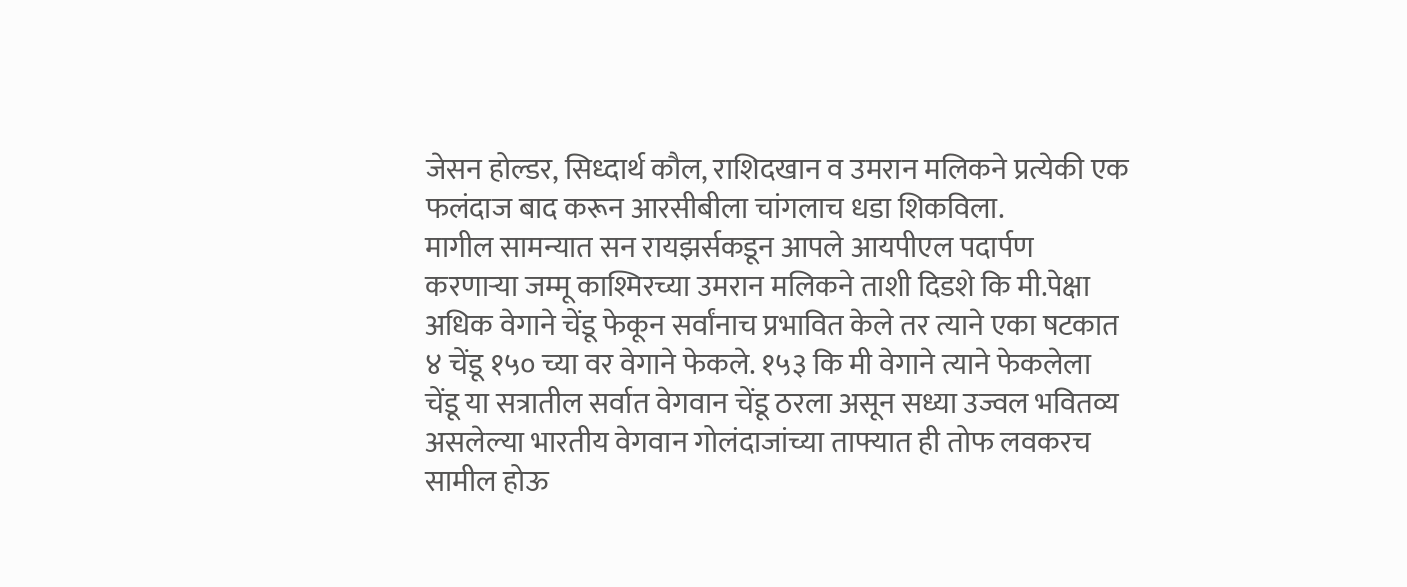जेसन होल्डर, सिध्दार्थ कौल, राशिदखान व उमरान मलिकने प्रत्येकी एक फलंदाज बाद करून आरसीबीला चांगलाच धडा शिकविला.
मागील सामन्यात सन रायझर्सकडून आपले आयपीएल पदार्पण करणाऱ्या जम्मू काश्मिरच्या उमरान मलिकने ताशी दिडशे कि मी.पेक्षा अधिक वेगाने चेंडू फेकून सर्वांनाच प्रभावित केले तर त्याने एका षटकात ४ चेंडू १५० च्या वर वेगाने फेकले. १५३ कि मी वेगाने त्याने फेकलेला चेंडू या सत्रातील सर्वात वेगवान चेंडू ठरला असून सध्या उज्वल भवितव्य असलेल्या भारतीय वेगवान गोलंदाजांच्या ताफ्यात ही तोफ लवकरच सामील होऊ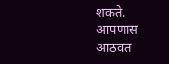शकते.
आपणास आठवत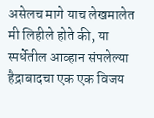असेलच मागे याच लेखमालेत मी लिहीले होते की, या स्पर्धेतील आव्हान संपलेल्या हैद्राबादचा एक एक विजय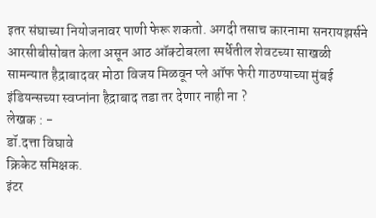इतर संघाच्या नियोजनावर पाणी फेरू शकतो. अगदी तसाच कारनामा सनरायझर्सने आरसीबीसोबत केला असून आठ ऑक्टोबरला स्पर्धेतील शेवटच्या साखळी सामन्यात हैद्राबादवर मोठा विजय मिळवून प्ले ऑफ फेरी गाठण्याच्या मुंबई इंडियन्सच्या स्वप्नांना हैद्राबाद तडा तर देणार नाही ना ?
लेखक : -
डॉ.दत्ता विघावे
क्रिकेट समिक्षक.
इंटर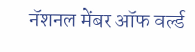नॅशनल मेंबर ऑफ वर्ल्ड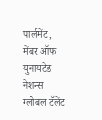पार्लमेंट,
मेंबर ऑफ युनायटेड नेशन्स ग्लोबल टॅलेंट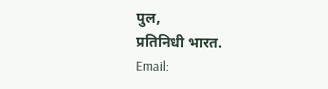पुल,
प्रतिनिधी भारत.
Email: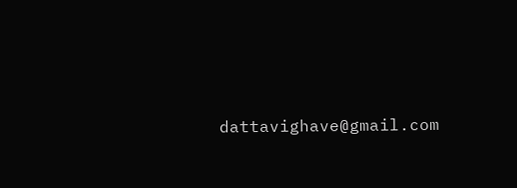dattavighave@gmail.com